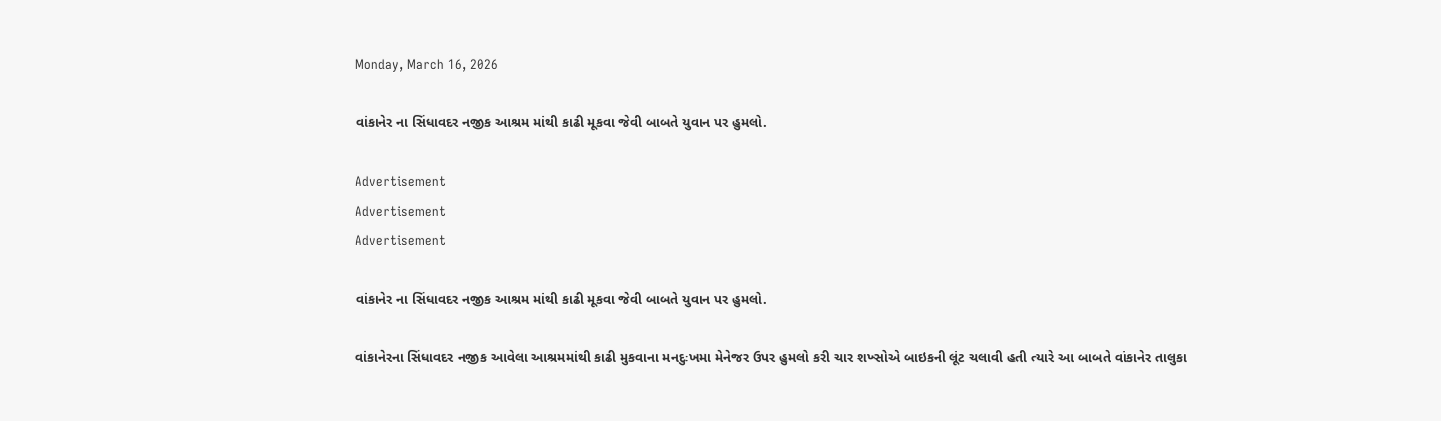Monday, March 16, 2026

વાંકાનેર ના સિંધાવદર નજીક આશ્રમ માંથી કાઢી મૂકવા જેવી બાબતે યુવાન પર હુમલો.

Advertisement
Advertisement
Advertisement

વાંકાનેર ના સિંધાવદર નજીક આશ્રમ માંથી કાઢી મૂકવા જેવી બાબતે યુવાન પર હુમલો.

વાંકાનેરના સિંધાવદર નજીક આવેલા આશ્રમમાંથી કાઢી મુકવાના મનદુઃખમા મેનેજર ઉપર હુમલો કરી ચાર શખ્સોએ બાઇકની લૂંટ ચલાવી હતી ત્યારે આ બાબતે વાંકાનેર તાલુકા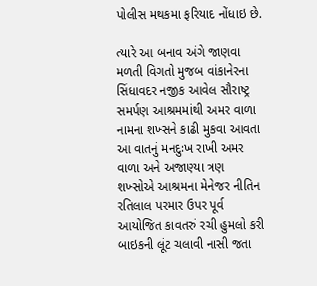પોલીસ મથકમા ફરિયાદ નોંધાઇ છે.

ત્યારે આ બનાવ અંગે જાણવા મળતી વિગતો મુજબ વાંકાનેરના સિંધાવદર નજીક આવેલ સૌરાષ્ટ્ર સમર્પણ આશ્રમમાંથી અમર વાળા નામના શખ્સને કાઢી મુકવા આવતા આ વાતનું મનદુઃખ રાખી અમર વાળા અને અજાણ્યા ત્રણ શખ્સોએ આશ્રમના મેનેજર નીતિન રતિલાલ પરમાર ઉપર પૂર્વ આયોજિત કાવતરું રચી હુમલો કરી બાઇકની લૂંટ ચલાવી નાસી જતા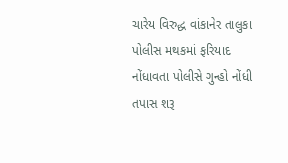ચારેય વિરુદ્ધ વાંકાનેર તાલુકા પોલીસ મથકમાં ફરિયાદ નોંધાવતા પોલીસે ગુન્હો નોંધી તપાસ શરૂ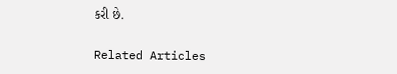કરી છે.

Related Articles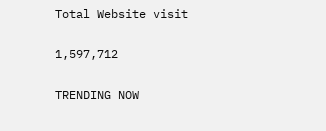Total Website visit

1,597,712

TRENDING NOW